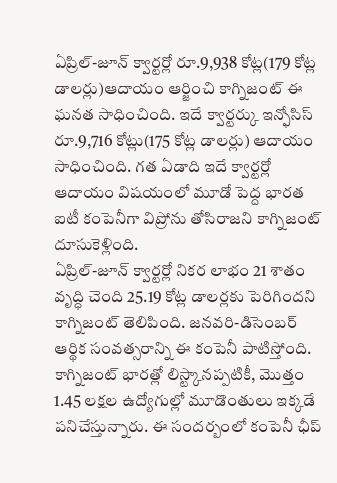ఏప్రిల్-జూన్ క్వార్టర్లో రూ.9,938 కోట్ల(179 కోట్ల డాలర్లు)ఆదాయం ఆర్జించి కాగ్నిజంట్ ఈ ఘనత సాధించింది. ఇదే క్వార్టర్కు ఇన్ఫోసిస్ రూ.9,716 కోట్లు(175 కోట్ల డాలర్లు) ఆదాయం సాధించింది. గత ఏడాది ఇదే క్వార్టర్లో ఆదాయం విషయంలో మూడో పెద్ద భారత ఐటీ కంపెనీగా విప్రోను తోసిరాజని కాగ్నిజంట్ దూసుకెళ్లింది.
ఏప్రిల్-జూన్ క్వార్టర్లో నికర లాభం 21 శాతం వృద్ధి చెంది 25.19 కోట్ల డాలర్లకు పెరిగిందని కాగ్నిజంట్ తెలిపింది. జనవరి-డిసెంబర్ ఆర్థిక సంవత్సరాన్ని ఈ కంపెనీ పాటిస్తోంది. కాగ్నిజంట్ భారత్లో లిస్ట్కానప్పటికీ, మొత్తం 1.45 లక్షల ఉద్యోగుల్లో మూడొంతులు ఇక్కడే పనిచేస్తున్నారు. ఈ సందర్బంలో కంపెనీ ఛీప్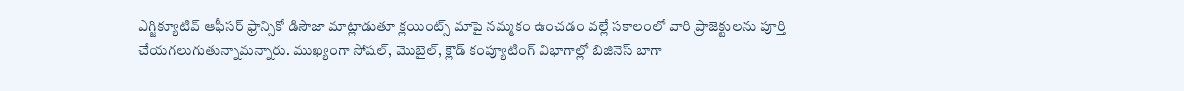ఎగ్జిక్యూటివ్ ఆఫీసర్ ఫ్రాన్సికో డిసౌజా మాట్లాడుతూ క్లయింట్స్ మాపై నమ్మకం ఉంచడం వల్లే సకాలంలో వారి ప్రాజెక్టులను పూర్తి చేయగలుగుతున్నామన్నారు. ముఖ్యంగా సోషల్, మొబైల్, క్లౌడ్ కంప్యూటింగ్ విభాగాల్లో బిజినెస్ బాగా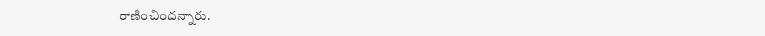రాణించిందన్నారు.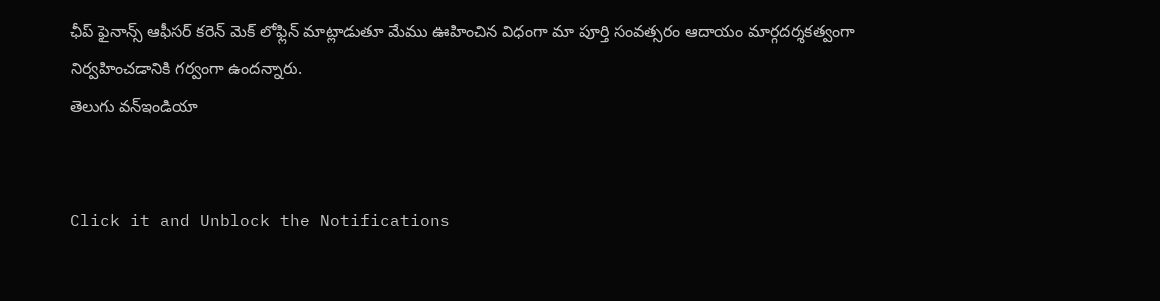ఛీప్ ఫైనాన్స్ ఆఫీసర్ కరెన్ మెక్ లోఫ్లిన్ మాట్లాడుతూ మేము ఊహించిన విధంగా మా పూర్తి సంవత్సరం ఆదాయం మార్గదర్శకత్వంగా నిర్వహించడానికి గర్వంగా ఉందన్నారు.
తెలుగు వన్ఇండియా


Click it and Unblock the Notifications